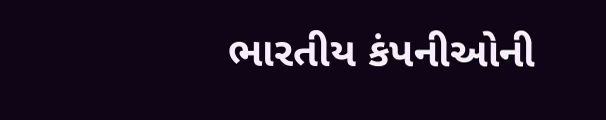ભારતીય કંપનીઓની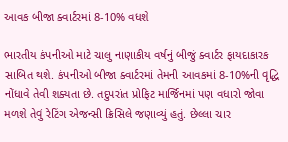આવક બીજા ક્વાર્ટરમાં 8-10% વધશે

ભારતીય કંપનીઓ માટે ચાલુ નાણાકીય વર્ષનું બીજું ક્વાર્ટર ફાયદાકારક સાબિત થશે. કંપનીઓ બીજા ક્વાર્ટરમાં તેમની આવકમાં 8-10%ની વૃદ્ધિ નોંધાવે તેવી શક્યતા છે. તદુપરાંત પ્રોફિટ માર્જિનમાં પણ વધારો જોવા મળશે તેવું રેટિંગ એજન્સી ક્રિસિલે જણાવ્યું હતું. છેલ્લા ચાર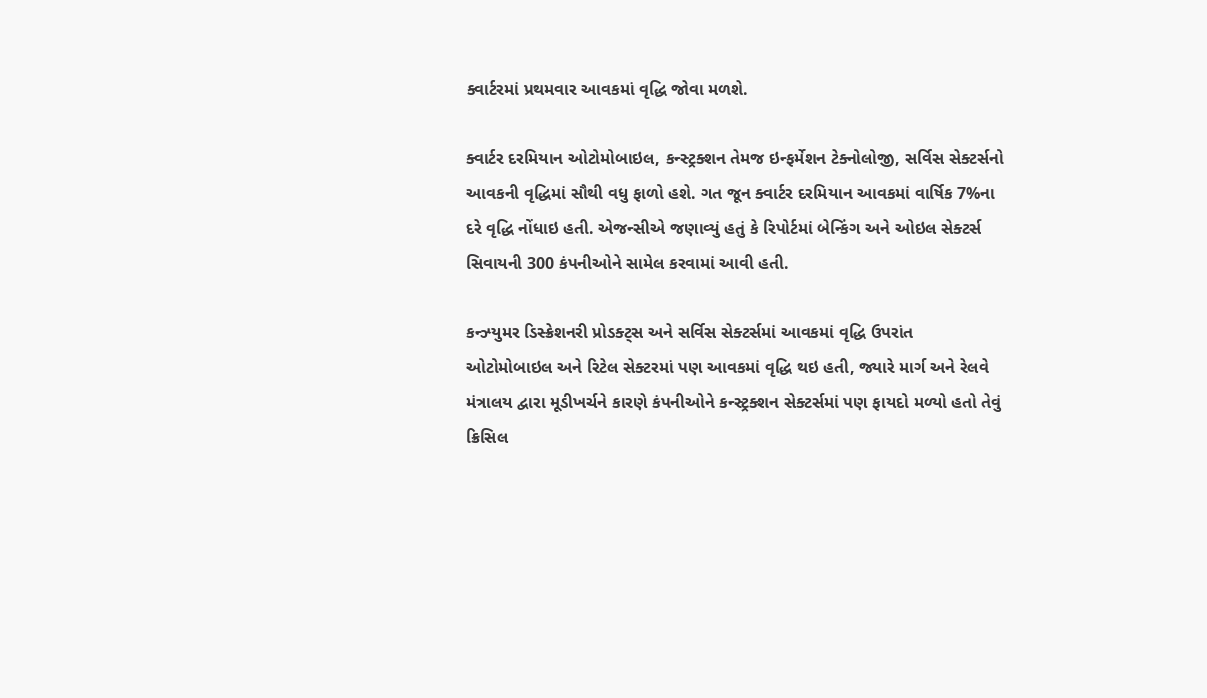ક્વાર્ટરમાં પ્રથમવાર આવકમાં વૃદ્ધિ જોવા મળશે.

ક્વાર્ટર દરમિયાન ઓટોમોબાઇલ, કન્સ્ટ્રક્શન તેમજ ઇન્ફર્મેશન ટેક્નોલોજી, સર્વિસ સેક્ટર્સનો આવકની વૃદ્ધિમાં સૌથી વધુ ફાળો હશે. ગત જૂન ક્વાર્ટર દરમિયાન આવકમાં વાર્ષિક 7%ના દરે વૃદ્ધિ નોંધાઇ હતી. એજન્સીએ જણાવ્યું હતું કે રિપોર્ટમાં બેન્કિંગ અને ઓઇલ સેક્ટર્સ સિવાયની 300 કંપનીઓને સામેલ કરવામાં આવી હતી.

કન્ઝ્યુમર ડિસ્ક્રેશનરી પ્રોડક્ટ્સ અને સર્વિસ સેક્ટર્સમાં આવકમાં વૃદ્ધિ ઉપરાંત ઓટોમોબાઇલ અને રિટેલ સેક્ટરમાં પણ આવકમાં વૃદ્ધિ થઇ હતી, જ્યારે માર્ગ અને રેલવે મંત્રાલય દ્વારા મૂડીખર્ચને કારણે કંપનીઓને કન્સ્ટ્રક્શન સેક્ટર્સમાં પણ ફાયદો મળ્યો હતો તેવું ક્રિસિલ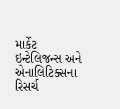માર્કેટ ઇન્ટેલિજન્સ અને એનાલિટિક્સના રિસર્ચ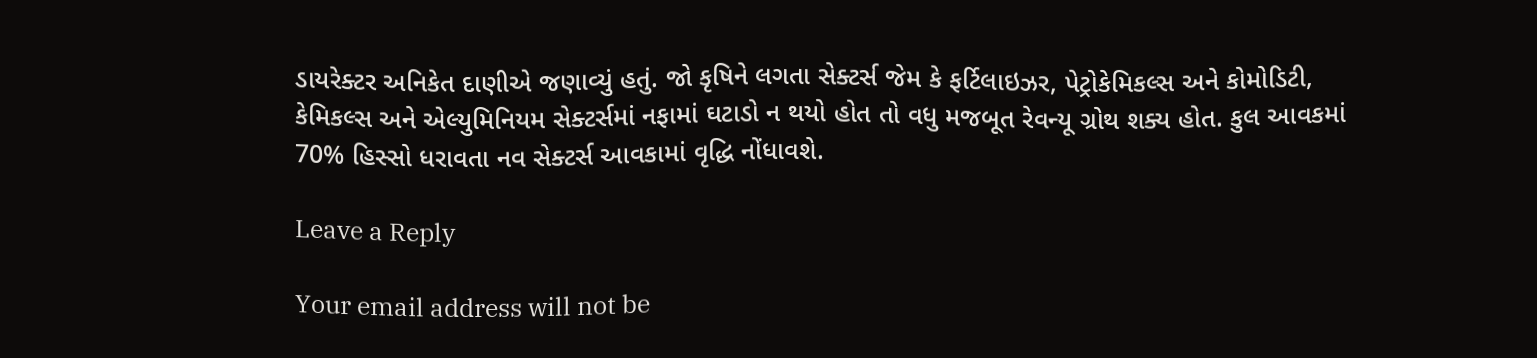ડાયરેક્ટર અનિકેત દાણીએ જણાવ્યું હતું. જો કૃષિને લગતા સેક્ટર્સ જેમ કે ફર્ટિલાઇઝર, પેટ્રોકેમિકલ્સ અને કોમોડિટી, કેમિકલ્સ અને એલ્યુમિનિયમ સેક્ટર્સમાં નફામાં ઘટાડો ન થયો હોત તો વધુ મજબૂત રેવન્યૂ ગ્રોથ શક્ય હોત. કુલ આવકમાં 70% હિસ્સો ધરાવતા નવ સેક્ટર્સ આવકામાં વૃદ્ધિ નોંધાવશે.

Leave a Reply

Your email address will not be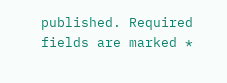published. Required fields are marked *